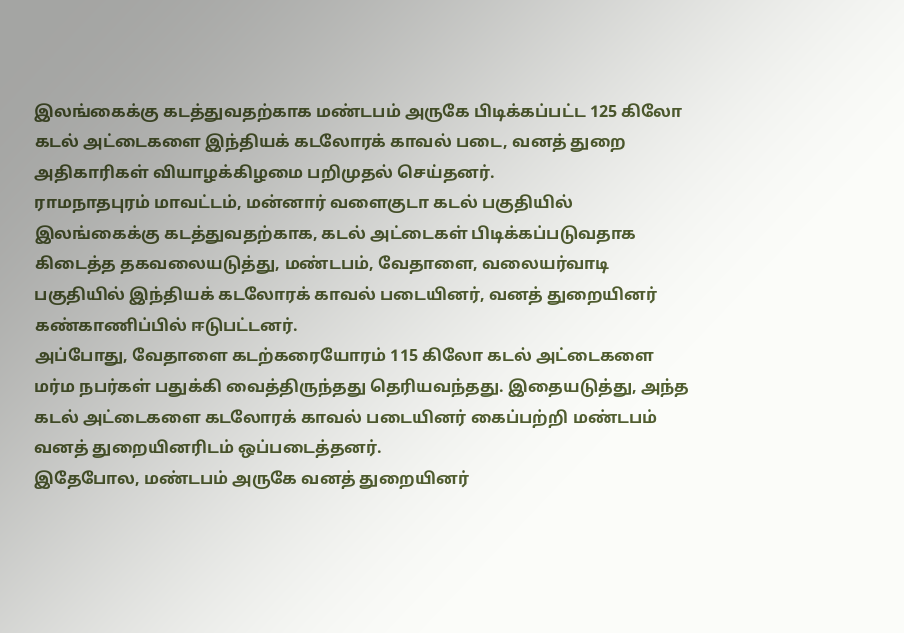இலங்கைக்கு கடத்துவதற்காக மண்டபம் அருகே பிடிக்கப்பட்ட 125 கிலோ கடல் அட்டைகளை இந்தியக் கடலோரக் காவல் படை, வனத் துறை அதிகாரிகள் வியாழக்கிழமை பறிமுதல் செய்தனர்.
ராமநாதபுரம் மாவட்டம், மன்னார் வளைகுடா கடல் பகுதியில் இலங்கைக்கு கடத்துவதற்காக, கடல் அட்டைகள் பிடிக்கப்படுவதாக கிடைத்த தகவலையடுத்து, மண்டபம், வேதாளை, வலையர்வாடி பகுதியில் இந்தியக் கடலோரக் காவல் படையினர், வனத் துறையினர் கண்காணிப்பில் ஈடுபட்டனர்.
அப்போது, வேதாளை கடற்கரையோரம் 115 கிலோ கடல் அட்டைகளை மர்ம நபர்கள் பதுக்கி வைத்திருந்தது தெரியவந்தது. இதையடுத்து, அந்த கடல் அட்டைகளை கடலோரக் காவல் படையினர் கைப்பற்றி மண்டபம் வனத் துறையினரிடம் ஒப்படைத்தனர்.
இதேபோல, மண்டபம் அருகே வனத் துறையினர்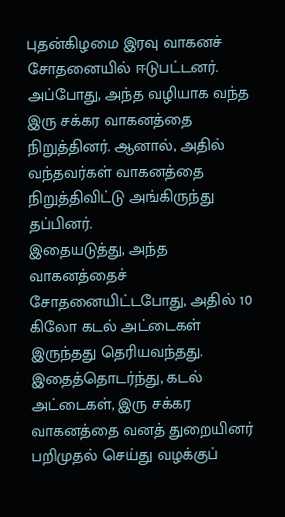புதன்கிழமை இரவு வாகனச் சோதனையில் ஈடுபட்டனர். அப்போது, அந்த வழியாக வந்த இரு சக்கர வாகனத்தை நிறுத்தினர். ஆனால், அதில் வந்தவர்கள் வாகனத்தை நிறுத்திவிட்டு அங்கிருந்து தப்பினர்.
இதையடுத்து, அந்த வாகனத்தைச் சோதனையிட்டபோது, அதில் 10 கிலோ கடல் அட்டைகள் இருந்தது தெரியவந்தது. இதைத்தொடர்ந்து, கடல் அட்டைகள், இரு சக்கர வாகனத்தை வனத் துறையினர் பறிமுதல் செய்து வழக்குப்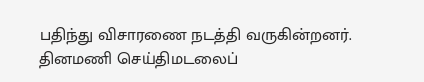பதிந்து விசாரணை நடத்தி வருகின்றனர்.
தினமணி செய்திமடலைப்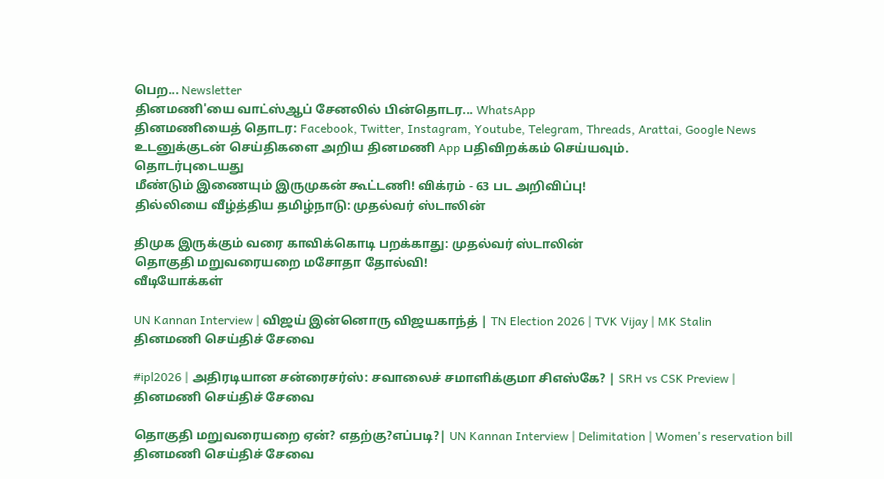பெற... Newsletter
தினமணி'யை வாட்ஸ்ஆப் சேனலில் பின்தொடர... WhatsApp
தினமணியைத் தொடர: Facebook, Twitter, Instagram, Youtube, Telegram, Threads, Arattai, Google News
உடனுக்குடன் செய்திகளை அறிய தினமணி App பதிவிறக்கம் செய்யவும்.
தொடர்புடையது
மீண்டும் இணையும் இருமுகன் கூட்டணி! விக்ரம் - 63 பட அறிவிப்பு!
தில்லியை வீழ்த்திய தமிழ்நாடு: முதல்வர் ஸ்டாலின்

திமுக இருக்கும் வரை காவிக்கொடி பறக்காது: முதல்வர் ஸ்டாலின்
தொகுதி மறுவரையறை மசோதா தோல்வி!
வீடியோக்கள்

UN Kannan Interview | விஜய் இன்னொரு விஜயகாந்த் | TN Election 2026 | TVK Vijay | MK Stalin
தினமணி செய்திச் சேவை

#ipl2026 | அதிரடியான சன்ரைசர்ஸ்: சவாலைச் சமாளிக்குமா சிஎஸ்கே? | SRH vs CSK Preview |
தினமணி செய்திச் சேவை

தொகுதி மறுவரையறை ஏன்? எதற்கு?எப்படி?| UN Kannan Interview | Delimitation | Women's reservation bill
தினமணி செய்திச் சேவை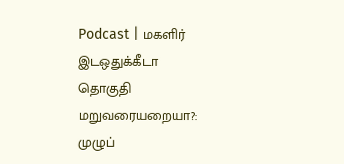Podcast | மகளிர் இடஒதுக்கீடா தொகுதி மறுவரையறையா?: முழுப்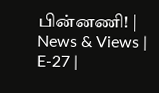பின்னணி! | News & Views | E-27 |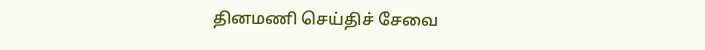தினமணி செய்திச் சேவை